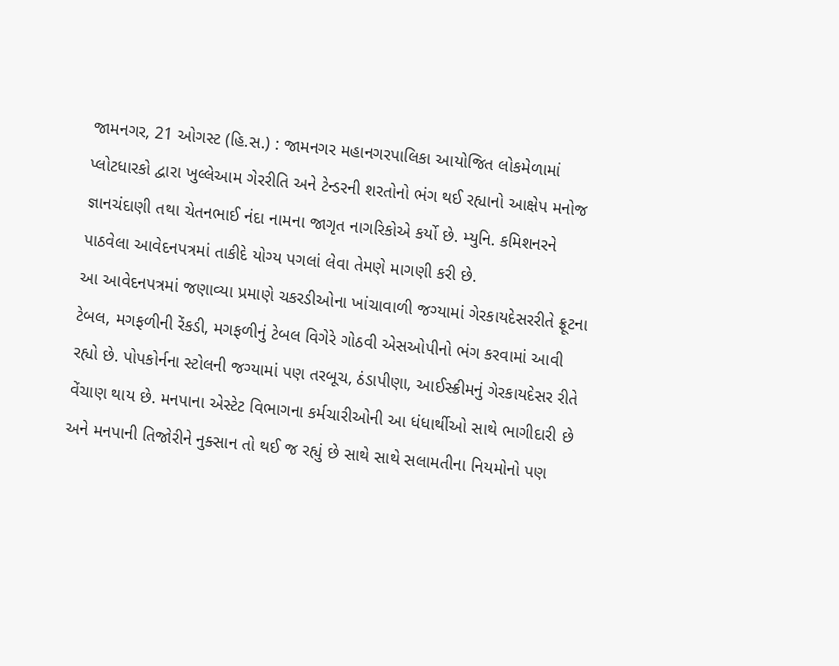જામનગર, 21 ઓગસ્ટ (હિ.સ.) : જામનગર મહાનગરપાલિકા આયોજિત લોકમેળામાં પ્લોટધારકો દ્વારા ખુલ્લેઆમ ગેરરીતિ અને ટેન્ડરની શરતોનો ભંગ થઈ રહ્યાનો આક્ષેપ મનોજ જ્ઞાનચંદાણી તથા ચેતનભાઈ નંદા નામના જાગૃત નાગરિકોએ કર્યો છે. મ્યુનિ. કમિશનરને પાઠવેલા આવેદનપત્રમાં તાકીદે યોગ્ય પગલાં લેવા તેમણે માગણી કરી છે.
આ આવેદનપત્રમાં જણાવ્યા પ્રમાણે ચકરડીઓના ખાંચાવાળી જગ્યામાં ગેરકાયદેસરરીતે ફ્રૂટના ટેબલ, મગફળીની રેંકડી, મગફળીનું ટેબલ વિગેરે ગોઠવી એસઓપીનો ભંગ કરવામાં આવી રહ્યો છે. પોપકોર્નના સ્ટોલની જગ્યામાં પણ તરબૂચ, ઠંડાપીણા, આઈસ્ક્રીમનું ગેરકાયદેસર રીતે વેંચાણ થાય છે. મનપાના એસ્ટેટ વિભાગના કર્મચારીઓની આ ધંધાર્થીઓ સાથે ભાગીદારી છે અને મનપાની તિજોરીને નુક્સાન તો થઈ જ રહ્યું છે સાથે સાથે સલામતીના નિયમોનો પણ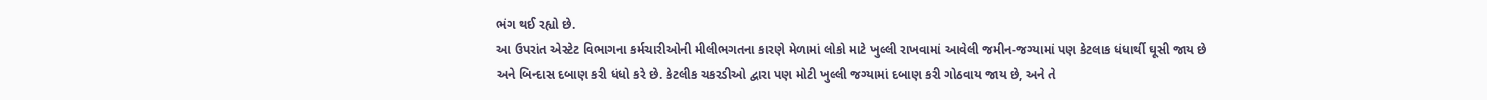ભંગ થઈ રહ્યો છે.
આ ઉપરાંત એસ્ટેટ વિભાગના કર્મચારીઓની મીલીભગતના કારણે મેળામાં લોકો માટે ખુલ્લી રાખવામાં આવેલી જમીન-જગ્યામાં પણ કેટલાક ધંધાર્થી ઘૂસી જાય છે અને બિન્દાસ દબાણ કરી ધંધો કરે છે. કેટલીક ચકરડીઓ દ્વારા પણ મોટી ખુલ્લી જગ્યામાં દબાણ કરી ગોઠવાય જાય છે, અને તે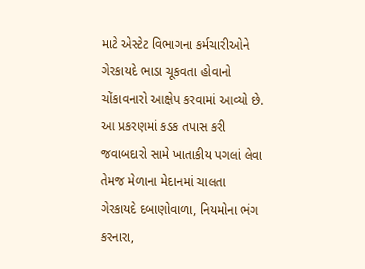માટે એસ્ટેટ વિભાગના કર્મચારીઓને ગેરકાયદે ભાડા ચૂકવતા હોવાનો ચોંકાવનારો આક્ષેપ કરવામાં આવ્યો છે.
આ પ્રકરણમાં કડક તપાસ કરી જવાબદારો સામે ખાતાકીય પગલાં લેવા તેમજ મેળાના મેદાનમાં ચાલતા ગેરકાયદે દબાણોવાળા, નિયમોના ભંગ કરનારા,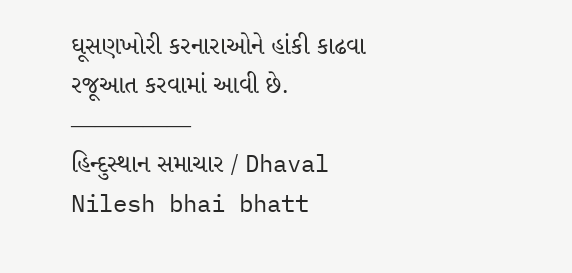ઘૂસણખોરી કરનારાઓને હાંકી કાઢવા રજૂઆત કરવામાં આવી છે.
—————
હિન્દુસ્થાન સમાચાર / Dhaval Nilesh bhai bhatt